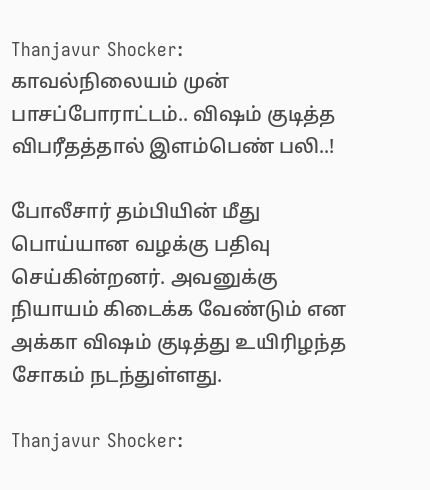Thanjavur Shocker: காவல்நிலையம் முன் பாசப்போராட்டம்.. விஷம் குடித்த விபரீதத்தால் இளம்பெண் பலி..!

போலீசார் தம்பியின் மீது பொய்யான வழக்கு பதிவு செய்கின்றனர். அவனுக்கு நியாயம் கிடைக்க வேண்டும் என அக்கா விஷம் குடித்து உயிரிழந்த சோகம் நடந்துள்ளது.

Thanjavur Shocker: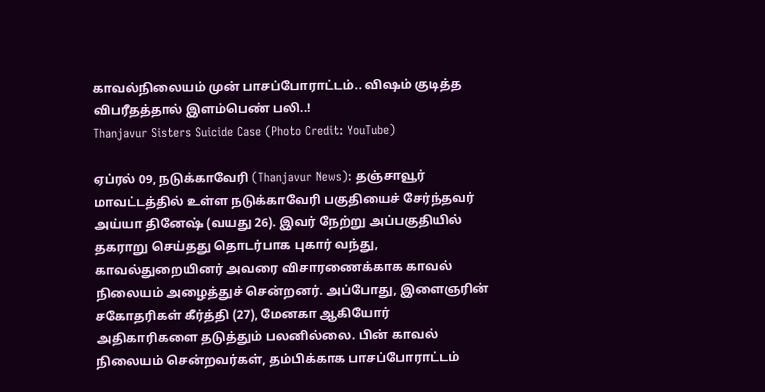காவல்நிலையம் முன் பாசப்போராட்டம்.. விஷம் குடித்த விபரீதத்தால் இளம்பெண் பலி..!
Thanjavur Sisters Suicide Case (Photo Credit: YouTube)

ஏப்ரல் 09, நடுக்காவேரி (Thanjavur News): தஞ்சாவூர் மாவட்டத்தில் உள்ள நடுக்காவேரி பகுதியைச் சேர்ந்தவர் அய்யா தினேஷ் (வயது 26). இவர் நேற்று அப்பகுதியில் தகராறு செய்தது தொடர்பாக புகார் வந்து, காவல்துறையினர் அவரை விசாரணைக்காக காவல் நிலையம் அழைத்துச் சென்றனர். அப்போது, இளைஞரின் சகோதரிகள் கீர்த்தி (27), மேனகா ஆகியோர் அதிகாரிகளை தடுத்தும் பலனில்லை. பின் காவல் நிலையம் சென்றவர்கள், தம்பிக்காக பாசப்போராட்டம்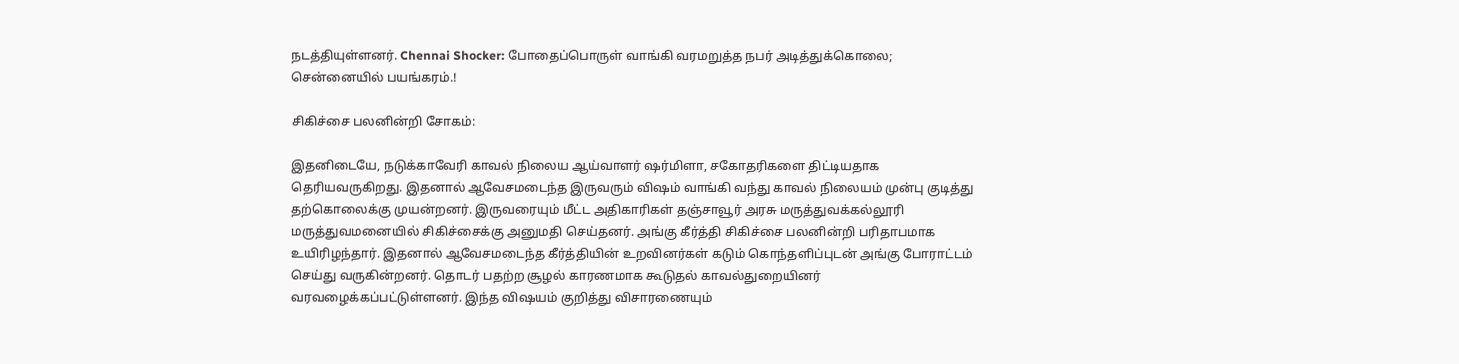நடத்தியுள்ளனர். Chennai Shocker: போதைப்பொருள் வாங்கி வரமறுத்த நபர் அடித்துக்கொலை; சென்னையில் பயங்கரம்.!

சிகிச்சை பலனின்றி சோகம்:

இதனிடையே, நடுக்காவேரி காவல் நிலைய ஆய்வாளர் ஷர்மிளா, சகோதரிகளை திட்டியதாக தெரியவருகிறது. இதனால் ஆவேசமடைந்த இருவரும் விஷம் வாங்கி வந்து காவல் நிலையம் முன்பு குடித்து தற்கொலைக்கு முயன்றனர். இருவரையும் மீட்ட அதிகாரிகள் தஞ்சாவூர் அரசு மருத்துவக்கல்லூரி மருத்துவமனையில் சிகிச்சைக்கு அனுமதி செய்தனர். அங்கு கீர்த்தி சிகிச்சை பலனின்றி பரிதாபமாக உயிரிழந்தார். இதனால் ஆவேசமடைந்த கீர்த்தியின் உறவினர்கள் கடும் கொந்தளிப்புடன் அங்கு போராட்டம் செய்து வருகின்றனர். தொடர் பதற்ற சூழல் காரணமாக கூடுதல் காவல்துறையினர் வரவழைக்கப்பட்டுள்ளனர். இந்த விஷயம் குறித்து விசாரணையும்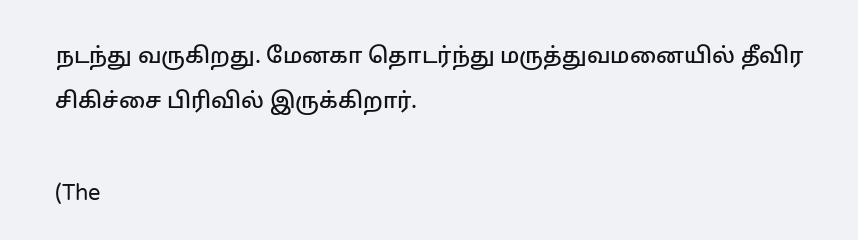நடந்து வருகிறது. மேனகா தொடர்ந்து மருத்துவமனையில் தீவிர சிகிச்சை பிரிவில் இருக்கிறார்.

(The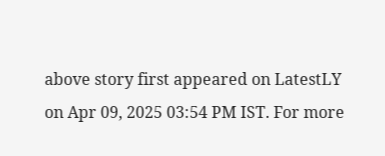above story first appeared on LatestLY on Apr 09, 2025 03:54 PM IST. For more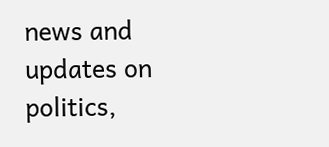news and updates on politics,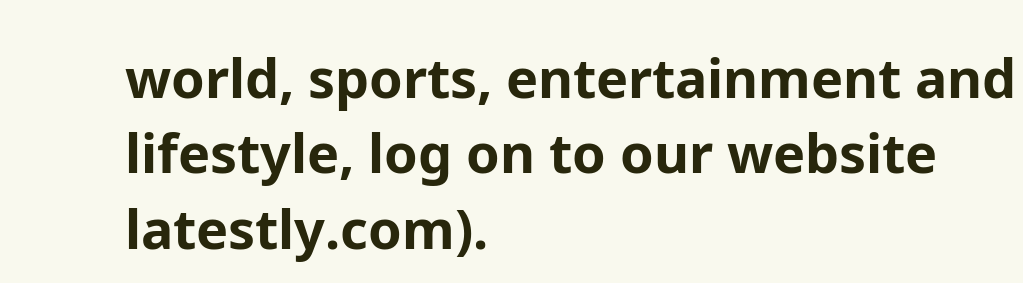world, sports, entertainment and lifestyle, log on to our website latestly.com).